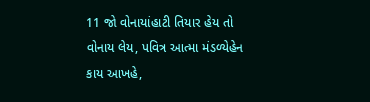11 જો વોનાયાંહાટી તિયાર હેય તો વોનાય લેય, પવિત્ર આત્મા મંડળ્યેહેન કાય આખહે,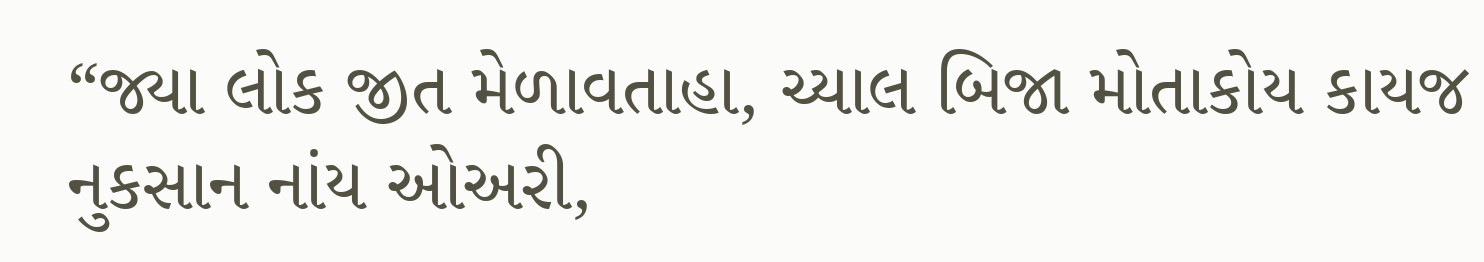“જ્યા લોક જીત મેળાવતાહા, ચ્યાલ બિજા મોતાકોય કાયજ નુકસાન નાંય ઓઅરી,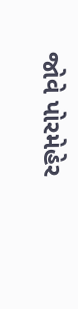જોવે પોરમેહેર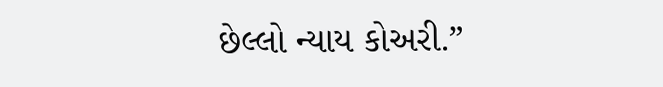છેલ્લો ન્યાય કોઅરી.”